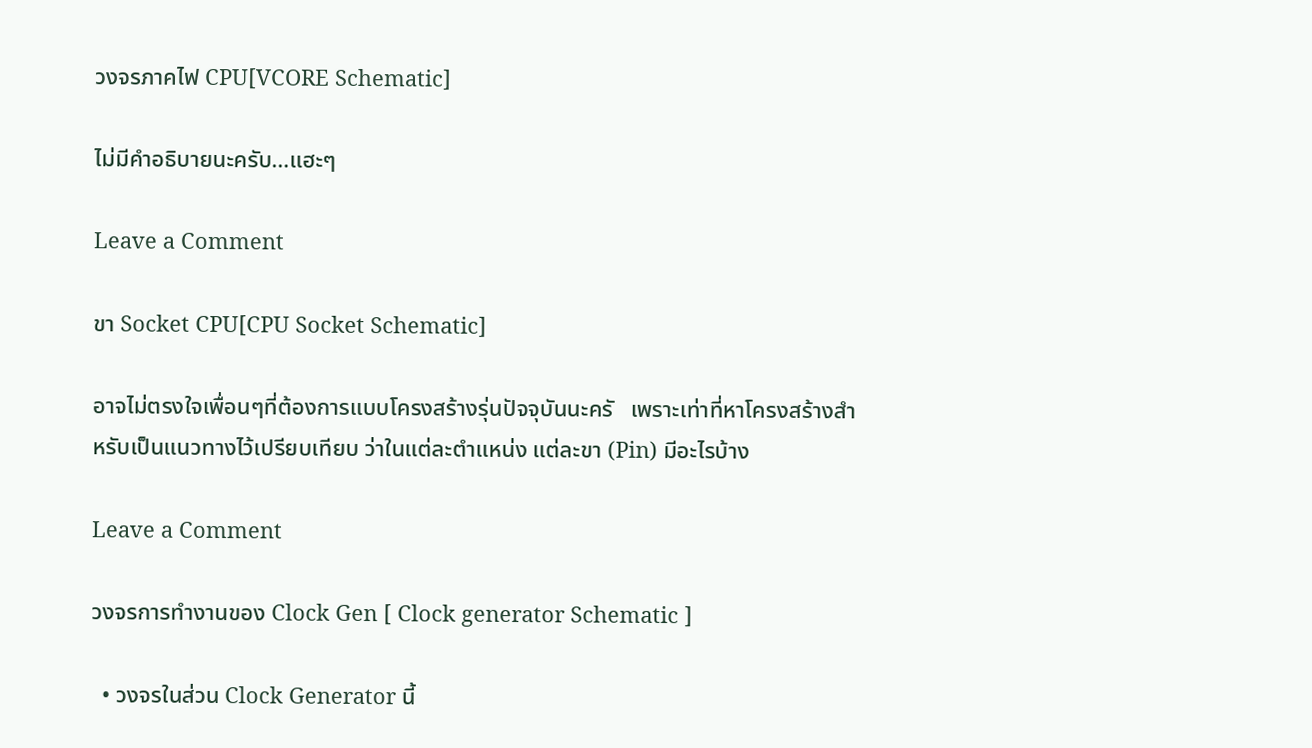วงจรภาคไฟ CPU[VCORE Schematic]

ไม่มีคำอธิบายนะครับ…แฮะๆ

Leave a Comment

ขา Socket CPU[CPU Socket Schematic]

อาจไม่ตรงใจเพื่อนๆที่ต้องการแบบโครงสร้างรุ่นปัจจุบันนะครั   เพราะเท่าที่หาโครงสร้างสำหรับเป็นแนวทางไว้เปรียบเทียบ ว่าในแต่ละตำแหน่ง แต่ละขา (Pin) มีอะไรบ้าง

Leave a Comment

วงจรการทำงานของ Clock Gen [ Clock generator Schematic ]

  • วงจรในส่วน Clock Generator นี้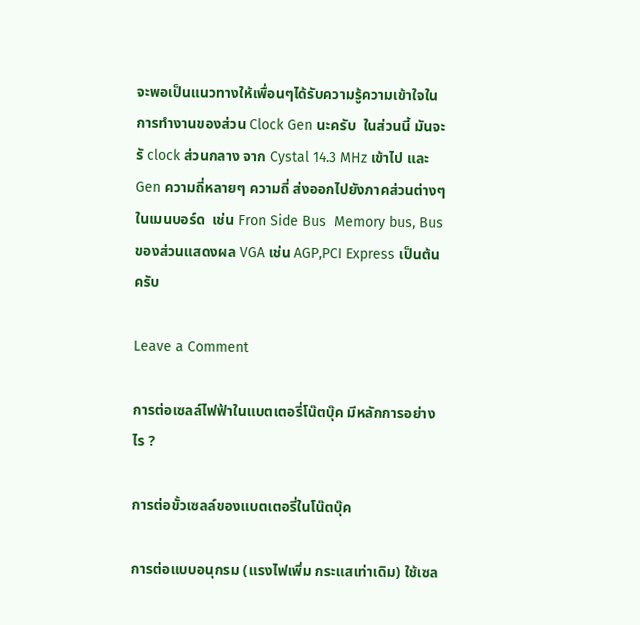จะพอเป็นแนวทางให้เพื่อนๆได้รับความรู้ความเข้าใจในการทำงานของส่วน Clock Gen นะครับ  ในส่วนนี้ มันจะรั clock ส่วนกลาง จาก Cystal 14.3 MHz เข้าไป และ Gen ความถี่หลายๆ ความถี่ ส่งออกไปยังภาคส่วนต่างๆ ในเมนบอร์ด  เช่น Fron Side Bus  Memory bus, Bus ของส่วนแสดงผล VGA เช่น AGP,PCI Express เป็นต้นครับ

Leave a Comment

การต่อเซลล์ไฟฟ้าในแบตเตอรี่โน๊ตบุ๊ค มีหลักการอย่างไร ?

การต่อขั้วเซลล์ของแบตเตอรี่ในโน๊ตบุ๊ค

การต่อแบบอนุกรม (แรงไฟเพิ่ม กระแสเท่าเดิม) ใช้เซล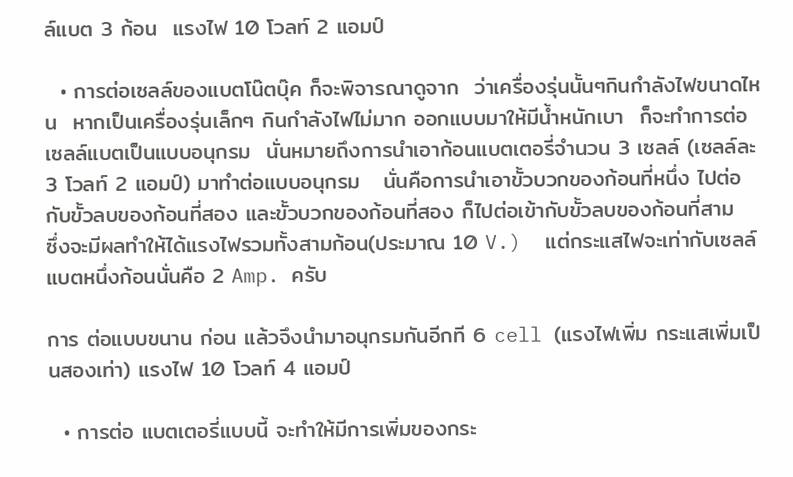ล์แบต 3 ก้อน  แรงไฟ 10 โวลท์ 2 แอมป์

  • การต่อเซลล์ของแบตโน๊ตบุ๊ค ก็จะพิจารณาดูจาก  ว่าเครื่องรุ่นนั้นๆกินกำลังไฟขนาดไหน  หากเป็นเครื่องรุ่นเล็กๆ กินกำลังไฟไม่มาก ออกแบบมาให้มีน้ำหนักเบา  ก็จะทำการต่อเซลล์แบตเป็นแบบอนุกรม  นั่นหมายถึงการนำเอาก้อนแบตเตอรี่จำนวน 3 เซลล์ (เซลล์ละ 3 โวลท์ 2 แอมป์) มาทำต่อแบบอนุกรม   นั่นคือการนำเอาขั้วบวกของก้อนที่หนึ่ง ไปต่อกับขั้วลบของก้อนที่สอง และขั้วบวกของก้อนที่สอง ก็ไปต่อเข้ากับขั้วลบของก้อนที่สาม    ซึ่งจะมีผลทำให้ได้แรงไฟรวมทั้งสามก้อน(ประมาณ 10 V.)  แต่กระแสไฟจะเท่ากับเซลล์แบตหนึ่งก้อนนั่นคือ 2 Amp. ครับ

การ ต่อแบบขนาน ก่อน แล้วจึงนำมาอนุกรมกันอีกที 6 cell (แรงไฟเพิ่ม กระแสเพิ่มเป็นสองเท่า) แรงไฟ 10 โวลท์ 4 แอมป์

  • การต่อ แบตเตอรี่แบบนี้ จะทำให้มีการเพิ่มของกระ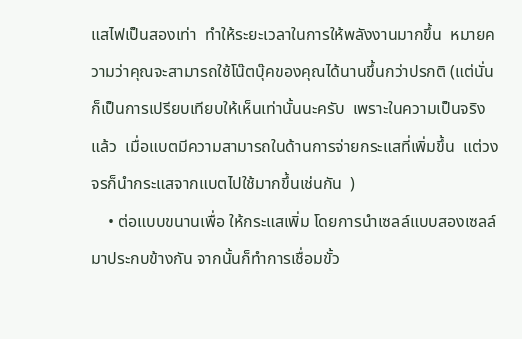แสไฟเป็นสองเท่า  ทำให้ระยะเวลาในการให้พลังงานมากขึ้น  หมายความว่าคุณจะสามารถใช้โน๊ตบุ๊คของคุณได้นานขึ้นกว่าปรกติ (แต่นั่นก็เป็นการเปรียบเทียบให้เห็นเท่านั้นนะครับ  เพราะในความเป็นจริงแล้ว  เมื่อแบตมีความสามารถในด้านการจ่ายกระแสที่เพิ่มขึ้น  แต่วงจรก็นำกระแสจากแบตไปใช้มากขึ้นเช่นกัน  )
    • ต่อแบบขนานเพื่อ ให้กระแสเพิ่ม โดยการนำเซลล์แบบสองเซลล์มาประกบข้างกัน จากนั้นก็ทำการเชื่อมขั้ว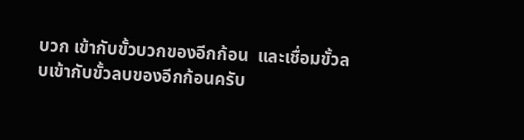บวก เข้ากับขั้วบวกของอีกก้อน  และเชื่อมขั้วลบเข้ากับขั้วลบของอีกก้อนครับ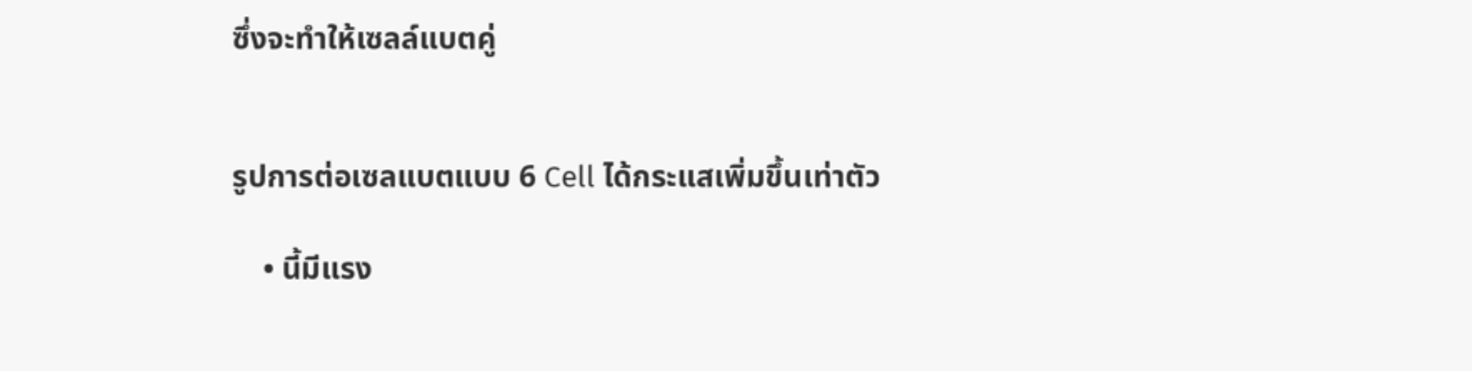ซึ่งจะทำให้เซลล์แบตคู่


รูปการต่อเซลแบตแบบ 6 Cell ได้กระแสเพิ่มขึ้นเท่าตัว

    • นี้มีแรง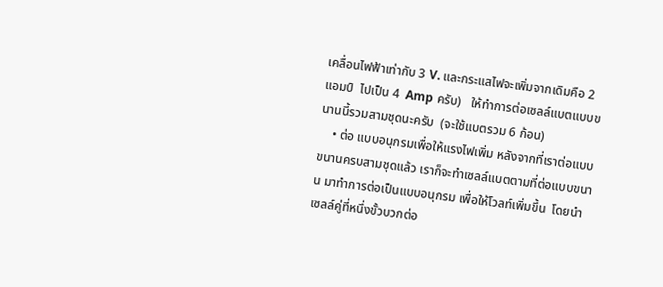เคลื่อนไฟฟ้าเท่ากับ 3 V. และกระแสไฟจะเพิ่มจากเดิมคือ 2 แอมป์  ไปเป็น 4  Amp ครับ)   ให้ทำการต่อเซลล์แบตแบบขนานนี้รวมสามชุดนะครับ  (จะใช้แบตรวม 6 ก้อน)
    • ต่อ แบบอนุกรมเพื่อให้แรงไฟเพิ่ม หลังจากที่เราต่อแบบขนานครบสามชุดแล้ว เราก็จะทำเซลล์แบตตามที่ต่อแบบขนาน มาทำการต่อเป็นแบบอนุกรม เพื่อให้โวลท์เพิ่มขึ้น  โดยนำเซลล์คู่ที่หนึ่งขั้วบวกต่อ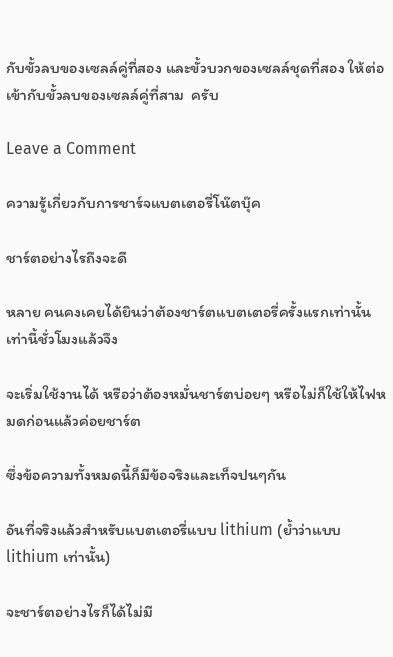กับขั้วลบของเซลล์คู่ที่สอง และขั้วบวกของเซลล์ชุดที่สอง ให้ต่อเข้ากับขั้วลบของเซลล์คู่ที่สาม  ครับ

Leave a Comment

ความรู้เกี่ยวกับการชาร์จแบตเตอรี่โน๊ตบุ๊ค

ชาร์ตอย่างไรถึงจะดี

หลาย คนคงเคยได้ยินว่าต้องชาร์ตแบตเตอรี่ครั้งแรกเท่านั้นเท่านี้ชั่วโมงแล้วจึง

จะเริ่มใช้งานได้ หรือว่าต้องหมั่นชาร์ตบ่อยๆ หรือไม่ก็ใช้ให้ไฟหมดก่อนแล้วค่อยชาร์ต

ซึ่งข้อความทั้งหมดนี้ก็มีข้อจริงและเท็จปนๆกัน

อันที่จริงแล้วสำหรับแบตเตอรี่แบบ lithium (ย้ำว่าแบบ lithium เท่านั้น)

จะชาร์ตอย่างไรก็ได้ไม่มี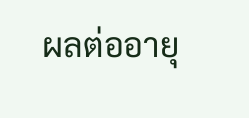ผลต่ออายุ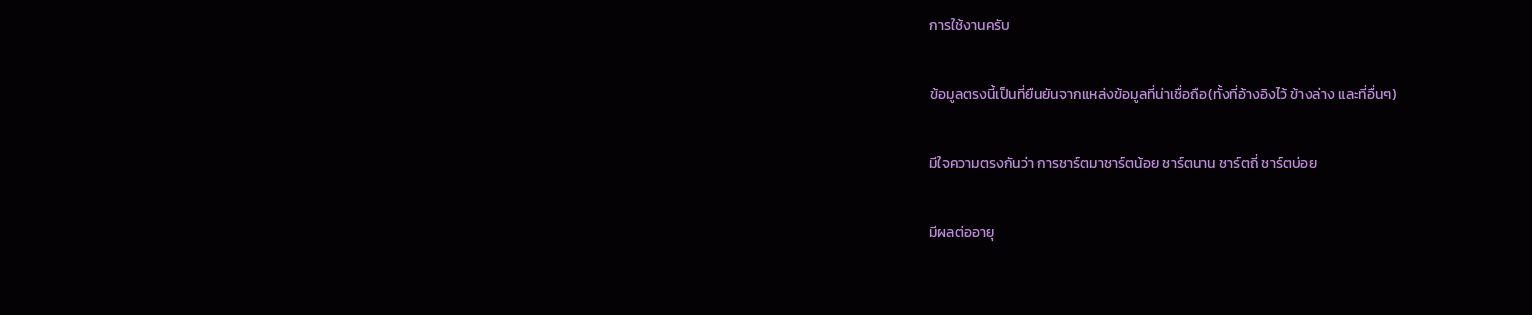การใช้งานครับ

ข้อมูลตรงนี้เป็นที่ยืนยันจากแหล่งข้อมูลที่น่าเชื่อถือ(ทั้งที่อ้างอิงไว้ ข้างล่าง และที่อื่นๆ)

มีใจความตรงกันว่า การชาร์ตมาชาร์ตน้อย ชาร์ตนาน ชาร์ตถี่ ชาร์ตบ่อย

มีผลต่ออายุ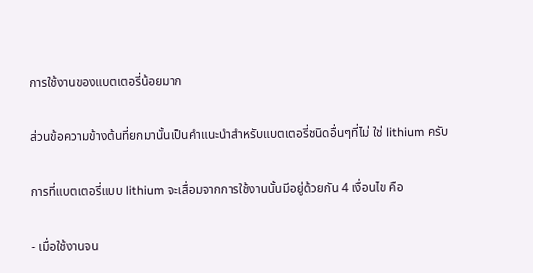การใช้งานของแบตเตอรี่น้อยมาก

ส่วนข้อความข้างต้นที่ยกมานั้นเป็นคำแนะนำสำหรับแบตเตอรี่ชนิดอื่นๆที่ไม่ ใช่ lithium ครับ

การที่แบตเตอรี่แบบ lithium จะเสื่อมจากการใช้งานนั้นมีอยู่ด้วยกัน 4 เงื่อนไข คือ

- เมื่อใช้งานจน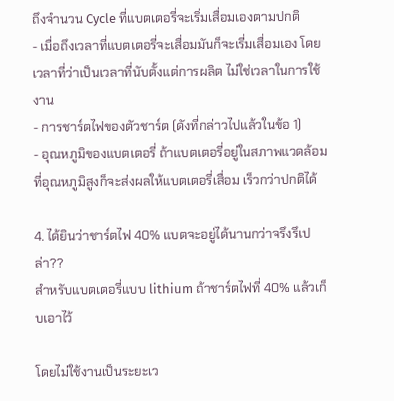ถึงจำนวน Cycle ที่แบตเตอรี่จะเริ่มเสื่อมเองตามปกติ
- เมื่อถึงเวลาที่แบตเตอรี่จะเสื่อมมันก็จะเรี่มเสื่อมเอง โดยเวลาที่ว่าเป็นเวลาที่นับตั้งแต่การผลิต ไม่ใช่เวลาในการใช้งาน
- การชาร์ตไฟของตัวชาร์ต (ดังที่กล่าวไปแล้วในข้อ 1)
- อุณหภูมิของแบตเตอรี่ ถ้าแบตเตอรี่อยู่ในสภาพแวดล้อมที่อุณหภูมิสูงก็จะส่งผลให้แบตเตอรี่เสื่อม เร็วกว่าปกติได้

4. ได้ยินว่าชาร์ตไฟ 40% แบตจะอยู่ได้นานกว่าจรึงรึเปล่า??
สำหรับแบตเตอรี่แบบ lithium ถ้าชาร์ตไฟที่ 40% แล้วเก็บเอาไว้

โดยไม่ใช้งานเป็นระยะเว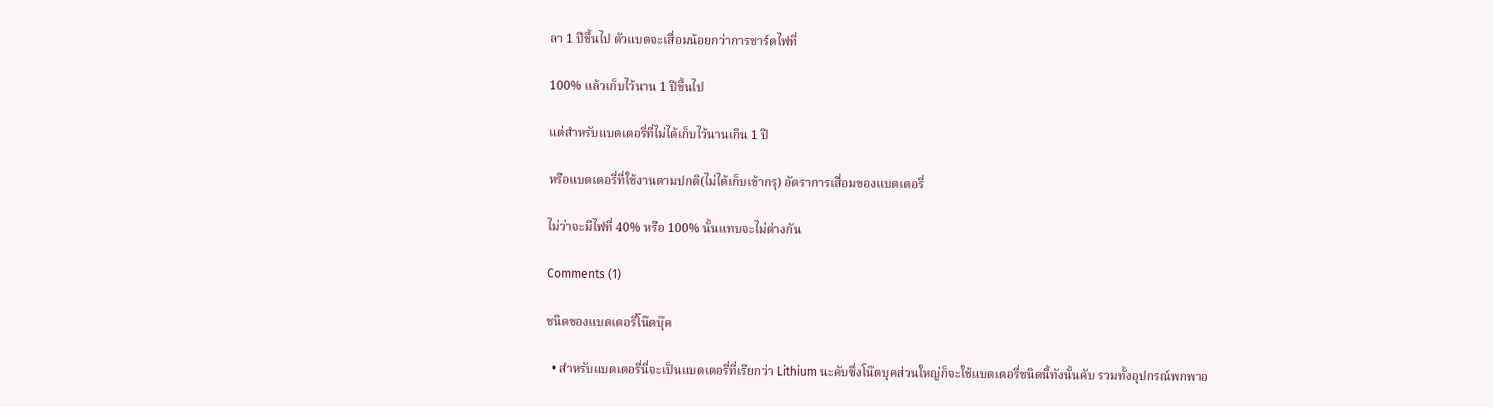ลา 1 ปีขึ้นไป ตัวแบตจะเสื่อมน้อยกว่าการชาร์ตไฟที่

100% แล้วเก็บไว้นาน 1 ปีขึ้นไป

แต่สำหรับแบตเตอรี่ที่ไม่ได้เก็บไว้นานเกิน 1 ปี

หรือแบตเตอรี่ที่ใช้งานตามปกติ(ไม่ได้เก็บเข้ากรุ) อัตราการเสื่อมของแบตเตอรี่

ไม่ว่าจะมีไฟที่ 40% หรือ 100% นั้นแทบจะไม่ต่างกัน

Comments (1)

ชนิดของแบตเตอรี่โน๊ตบุ๊ค

  • สำหรับแบตเตอรี่นี่จะเป็นแบตเตอรี่ที่เรียกว่า Lithium นะคับซึ่งโน๊ตบุคส่วนใหญ่ก็จะใช้แบตเตอรี่ชนิดนี้ทังนั้นคับ รวมทั้งอุปกรณ์พกพาอ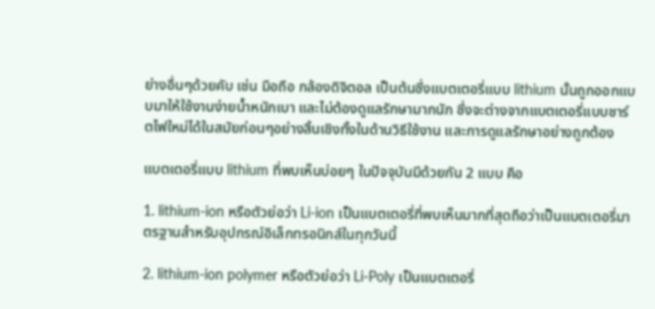ย่างอื่นๆด้วยคับ เช่น มือถือ กล้องดิจิตอล เป็นต้นซึ่งแบตเตอรี่แบบ lithium นั้นถูกออกแบบมาให้ใช้งานง่ายน้ำหนักเบา และไม่ต้องดูแลรักษามากนัก ซึ่งจะต่างจากแบตเตอรี่แบบชาร์ตไฟใหม่ได้ในสมัยก่อนๆอย่างสิ้นเชิงทั้งในด้านวิธีใช้งาน และการดูแลรักษาอย่างถูกต้อง

แบตเตอรี่แบบ lithium ที่พบเห็นบ่อยๆ ในปัจจุบันมีด้วยกัน 2 แบบ คือ

1. lithium-ion หรือตัวย่อว่า Li-ion เป็นแบตเตอรี่ที่พบเห็นมากที่สุดถือว่าเป็นแบตเตอรี่มาตรฐานสำหรับอุปกรณ์อิเล็กทรอนิกส์ในทุกวันนี้

2. lithium-ion polymer หรือตัวย่อว่า Li-Poly เป็นแบตเตอรี่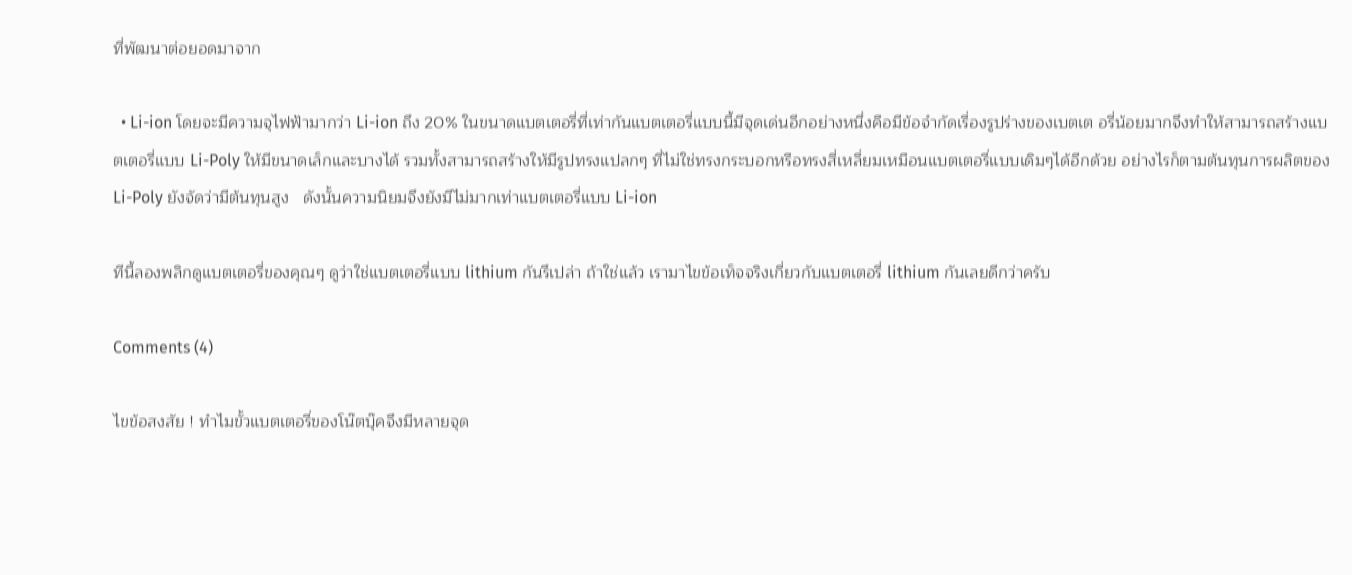ที่พัฒนาต่อยอดมาจาก

  • Li-ion โดยจะมีความจุไฟฟ้ามากว่า Li-ion ถึง 20% ในขนาดแบตเตอรี่ที่เท่ากันแบตเตอรี่แบบนี้มีจุดเด่นอีกอย่างหนึ่งคือมีข้อจำกัดเรื่องรูปร่างของเบตเต อรี่น้อยมากจึงทำให้สามารถสร้างแบตเตอรี่แบบ Li-Poly ให้มีขนาดเล็กและบางได้ รวมทั้งสามารถสร้างให้มีรูปทรงแปลกๆ ที่ไม่ใช่ทรงกระบอกหรือทรงสี่เหลื่ยมเหมือนแบตเตอรี่แบบเดิมๆได้อีกด้วย อย่างไรก็ตามต้นทุนการผลิตของ Li-Poly ยังจัดว่ามีต้นทุนสูง   ดังนั้นความนิยมจึงยังมีไม่มากเท่าแบตเตอรี่แบบ Li-ion

ทีนี้ลองพลิกดูแบตเตอรี่ของคุณๆ ดูว่าใช่แบตเตอรี่แบบ lithium กันรึเปล่า ถ้าใช่แล้ว เรามาไขข้อเท็จจริงเกี่ยวกับแบตเตอรี่ lithium กันเลยดีกว่าครับ

Comments (4)

ไขข้อสงสัย ! ทำไมขั้วแบตเตอรี่ของโน๊ตบุ๊คจึงมีหลายจุด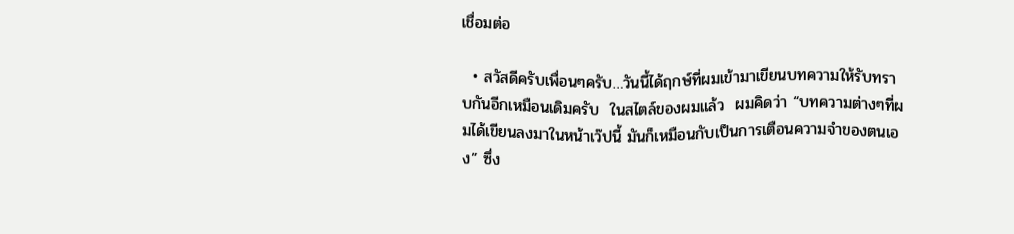เชื่อมต่อ

  • สวัสดีครับเพื่อนๆครับ…วันนี้ได้ฤกษ์ที่ผมเข้ามาเขียนบทความให้รับทราบกันอีกเหมือนเดิมครับ  ในสไตล์ของผมแล้ว  ผมคิดว่า “บทความต่างๆที่ผมได้เขียนลงมาในหน้าเว๊ปนี้ มันก็เหมือนกับเป็นการเตือนความจำของตนเอง” ซึ่ง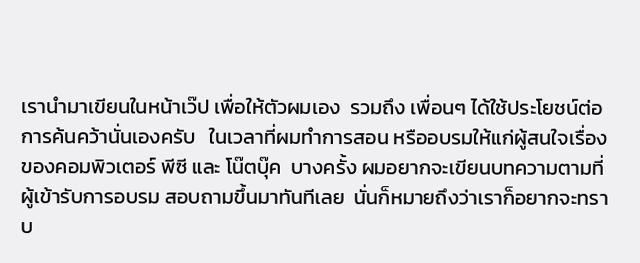เรานำมาเขียนในหน้าเว๊ป เพื่อให้ตัวผมเอง  รวมถึง เพื่อนๆ ได้ใช้ประโยชน์ต่อการค้นคว้านั่นเองครับ   ในเวลาที่ผมทำการสอน หรืออบรมให้แก่ผู้สนใจเรื่องของคอมพิวเตอร์ พีซี และ โน๊ตบุ๊ค  บางครั้ง ผมอยากจะเขียนบทความตามที่ผู้เข้ารับการอบรม สอบถามขึ้นมาทันทีเลย  นั่นก็หมายถึงว่าเราก็อยากจะทราบ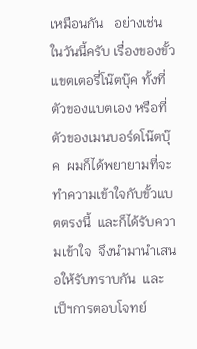เหมือนกัน   อย่างเช่นในวันนี้ครับ เรื่องของขั้วแขตเตอรี่โน๊ตบุ๊ค ทั้งที่ตัวของแบตเอง หรือที่ตัวของเมนบอร์ดโน๊ตบุ๊ค  ผมก็ได้พยายามที่จะทำความเข้าใจกับขั้วแบตตรงนี้  และก็ได้รับความเข้าใจ  จึงนำมานำเสนอให้รับทราบกัน  และเป็ฯการตอบโจทย์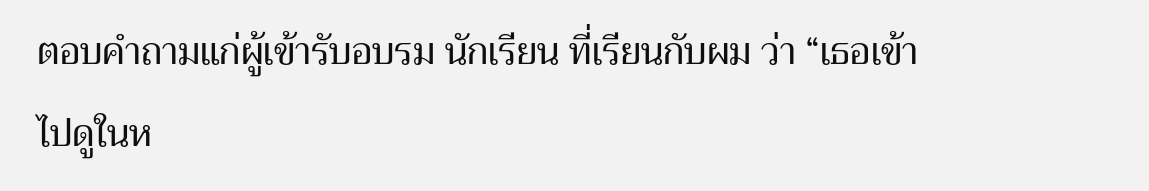ตอบคำถามแก่ผู้เข้ารับอบรม นักเรียน ที่เรียนกับผม ว่า “เธอเข้าไปดูในห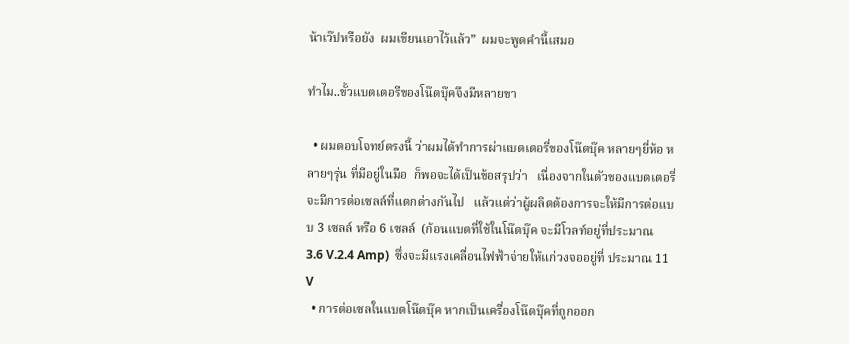น้าเว๊ปหรือยัง  ผมเขียนเอาไว้แล้ว”  ผมจะพูดคำนี้เสมอ

ทำไม..ขั้วแบตเตอรีของโน๊ตบุ๊คจึงมีหลายขา

  • ผมตอบโจทย์ตรงนี้ ว่าผมได้ทำการผ่าแบตเตอรี่ของโน๊ตบุ๊ค หลายๆยี่ห้อ หลายๆรุ่น ที่มีอยู่ในมือ  ก็พอจะได้เป็นข้อสรุปว่า   เนื่องจากในตัวของแบตเตอรี่จะมีการต่อเซลล์ที่แตกต่างกันไป   แล้วแต่ว่าผู้ผลิตต้องการจะให้มีการต่อแบบ 3 เซลล์ หรือ 6 เซลล์  (ก้อนแบตที่ใช้ในโน๊ตบุ๊ค จะมีโวลท์อยู่ที่ประมาณ  3.6 V.2.4 Amp)  ซึ่งจะมีแรงเคลื่อนไฟฟ้าจ่ายให้แก่วงจออยู่ที่ ประมาณ 11 V
  • การต่อเซลในแบตโน๊ตบุ๊ค หากเป็นเครื่องโน๊ตบุ๊คที่ถูกออก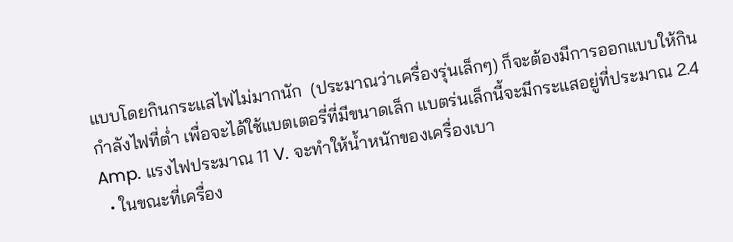แบบโดยกินกระแสไฟไม่มากนัก  (ประมาณว่าเครื่องรุ่นเล็กๆ) ก็จะต้องมีการออกแบบให้กินกำลังไฟที่ต่ำ เพื่อจะได้ใช้แบตเตอรี่ที่มีขนาดเล็ก แบตร่นเล็กนี้จะมีกระแสอยู่ที่ประมาณ 2.4 Amp. แรงไฟประมาณ 11 V. จะทำให้น้ำหนักของเครื่องเบา
  • ในขณะที่เครื่อง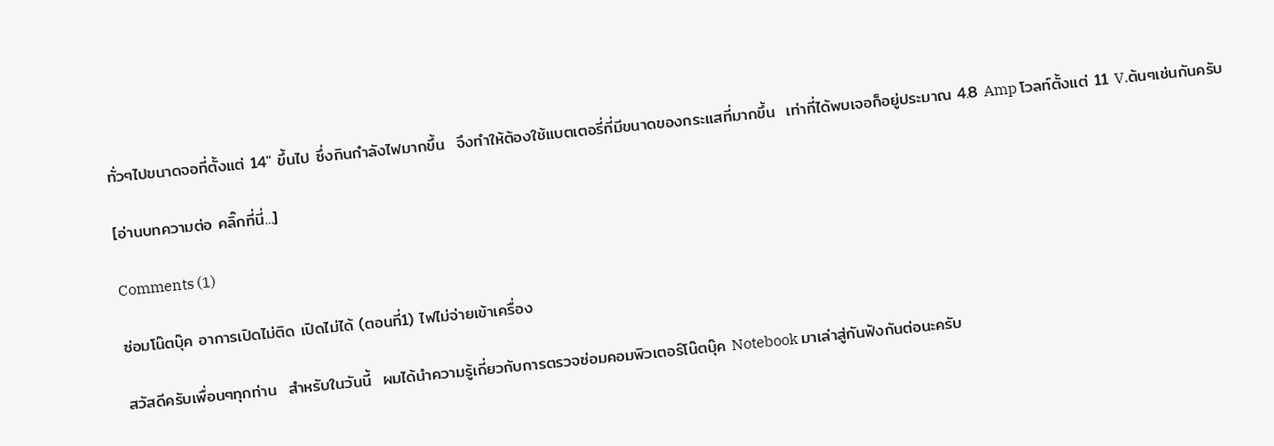ทั่วๆไปขนาดจอที่ตั้งแต่ 14″ ขึ้นไป ซึ่งกินกำลังไฟมากขึ้น  จึงทำให้ต้องใช้แบตเตอรี่ที่มีขนาดของกระแสที่มากขึ้น  เท่าที่ได้พบเจอก็อยู่ประมาณ 4.8 Amp โวลท์ตั้งแต่ 11 V.ต้นๆเช่นกันครับ

[อ่านบทความต่อ คลิ๊กที่นี่...]

Comments (1)

ซ่อมโน๊ตบุ๊ค อาการเปิดไม่ติด เปิดไม่ได้ (ตอนที่1) ไฟไม่จ่ายเข้าเครื่อง

สวัสดีครับเพื่อนๆทุกท่าน  สำหรับในวันนี้  ผมได้นำความรู้เกี่ยวกับการตรวจซ่อมคอมพิวเตอร์โน๊ตบุ๊ค Notebook มาเล่าสู่กันฟังกันต่อนะครับ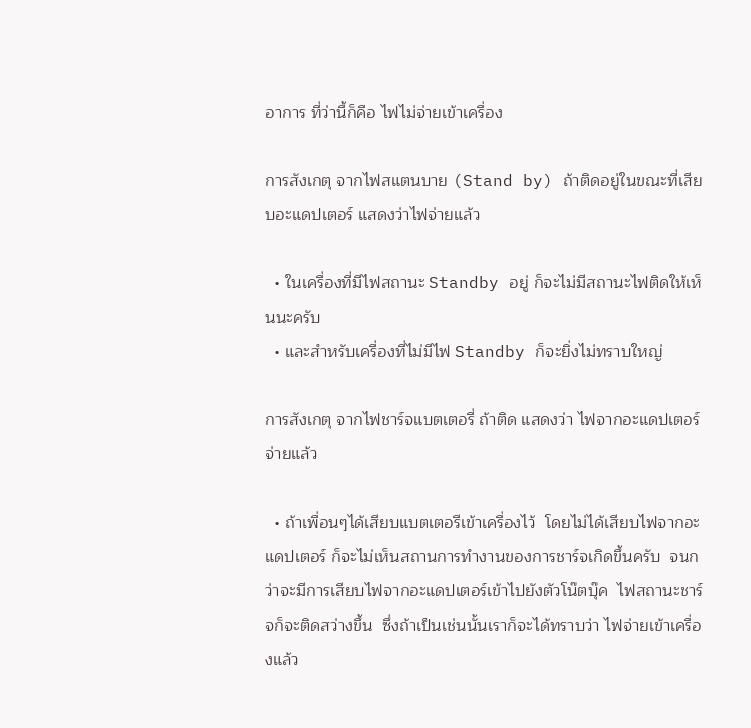อาการ ที่ว่านี้ก็คือ ไฟไม่จ่ายเข้าเครื่อง

การสังเกตุ จากไฟสแตนบาย (Stand by) ถ้าติดอยู่ในขณะที่เสียบอะแดปเตอร์ แสดงว่าไฟจ่ายแล้ว

  • ในเครื่องที่มีไฟสถานะ Standby อยู่ ก็จะไม่มีสถานะไฟติดให้เห็นนะครับ
  • และสำหรับเครื่องที่ไม่มีไฟ Standby ก็จะยิ่งไม่ทราบใหญ่

การสังเกตุ จากไฟชาร์จแบตเตอรี่ ถ้าติด แสดงว่า ไฟจากอะแดปเตอร์จ่ายแล้ว

  • ถ้าเพื่อนๆได้เสียบแบตเตอรีเข้าเครื่องไว้  โดยไม่ได้เสียบไฟจากอะแดปเตอร์ ก็จะไม่เห็นสถานการทำงานของการชาร์จเกิดขึ้นครับ  จนกว่าจะมีการเสียบไฟจากอะแดปเตอร์เข้าไปยังตัวโน๊ตบุ๊ค  ไฟสถานะชาร์จก็จะติดสว่างขึ้น  ซึ่งถ้าเป็นเช่นนั้นเราก็จะได้ทราบว่า ไฟจ่ายเข้าเครื่องแล้ว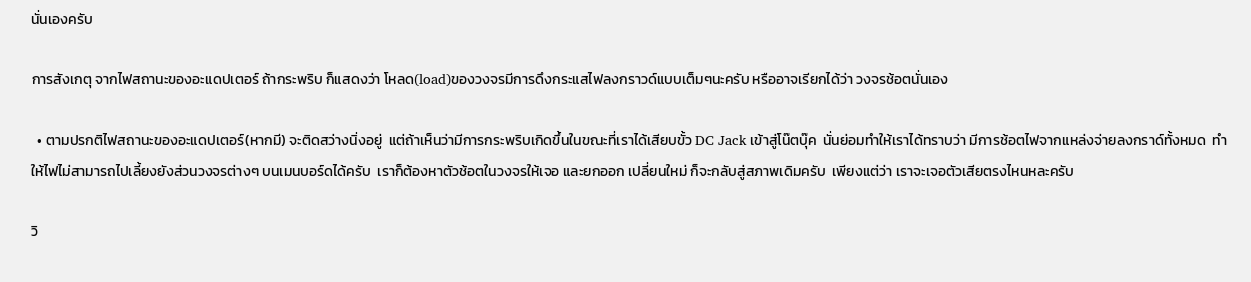นั่นเองครับ

การสังเกตุ จากไฟสถานะของอะแดปเตอร์ ถ้ากระพริบ ก็แสดงว่า โหลด(load)ของวงจรมีการดึงกระแสไฟลงกราวด์แบบเต็มๆนะครับ หรืออาจเรียกได้ว่า วงจรช้อตนั่นเอง

  • ตามปรกติไฟสถานะของอะแดปเตอร์(หากมี) จะติดสว่างนิ่งอยู่  แต่ถ้าเห็นว่ามีการกระพริบเกิดขึ้นในขณะที่เราได้เสียบขั้ว DC Jack เข้าสู่โน๊ตบุ๊ค  นั่นย่อมทำให้เราได้ทราบว่า มีการช้อตไฟจากแหล่งจ่ายลงกราด์ทั้งหมด  ทำให้ไฟไม่สามารถไปเลี้ยงยังส่วนวงจรต่างๆ บนเมนบอร์ดได้ครับ  เราก็ต้องหาตัวช้อตในวงจรให้เจอ และยกออก เปลี่ยนใหม่ ก็จะกลับสู่สภาพเดิมครับ  เพียงแต่ว่า เราจะเจอตัวเสียตรงไหนหละครับ

วิ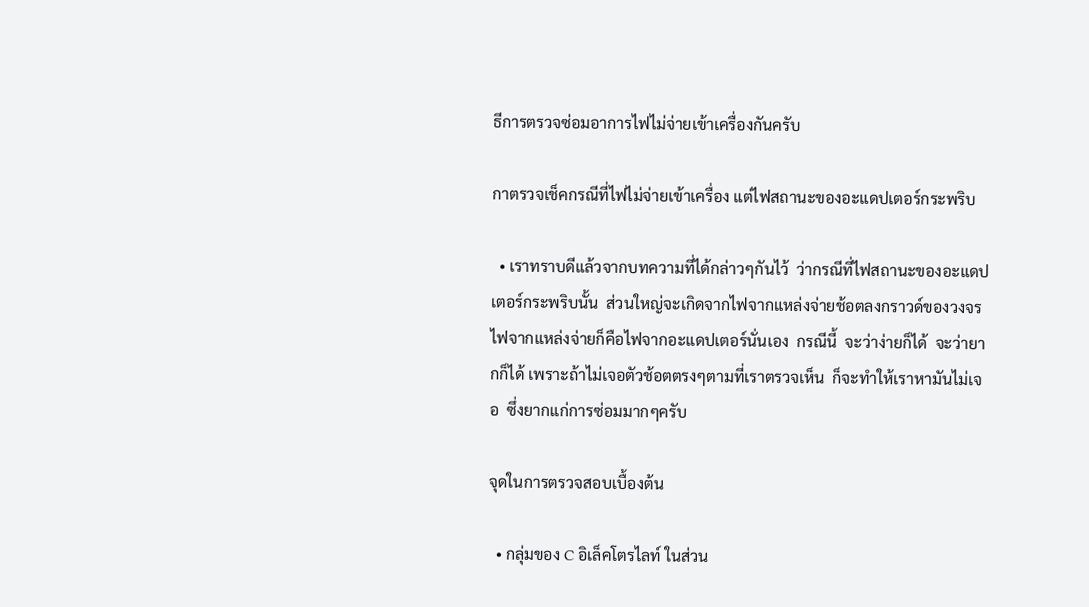ธีการตรวจซ่อมอาการไฟไม่จ่ายเข้าเครื่องกันครับ

กาตรวจเช็คกรณีที่ไฟไม่จ่ายเข้าเครื่อง แต่ไฟสถานะของอะแดปเตอร์กระพริบ

  • เราทราบดีแล้วจากบทความที่ได้กล่าวๆกันไว้  ว่ากรณีที่ไฟสถานะของอะแดปเตอร์กระพริบนั้น  ส่วนใหญ่จะเกิดจากไฟจากแหล่งจ่ายช้อตลงกราวด์ของวงจร  ไฟจากแหล่งจ่ายก็คือไฟจากอะแดปเตอร์นั่นเอง  กรณีนี้  จะว่าง่ายก็ได้  จะว่ายากก็ได้ เพราะถ้าไม่เจอตัวช้อตตรงๆตามที่เราตรวจเห็น  ก็จะทำให้เราหามันไม่เจอ  ซึ่งยากแก่การซ่อมมากๆครับ

จุดในการตรวจสอบเบื้องต้น

  • กลุ่มของ C อิเล็คโตรไลท์ ในส่วน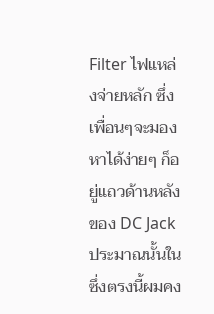Filter ไฟแหล่งจ่ายหลัก ซึ่งเพื่อนๆจะมองหาได้ง่ายๆ ก็อยู่แถวด้านหลังของ DC Jack ประมาณนั้นใน  ซึ่งตรงนี้ผมคง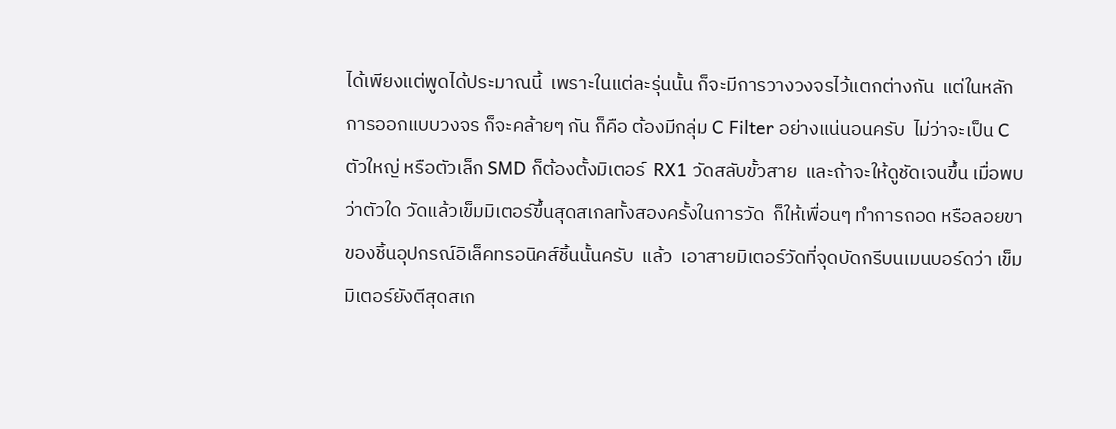ได้เพียงแต่พูดได้ประมาณนี้  เพราะในแต่ละรุ่นนั้น ก็จะมีการวางวงจรไว้แตกต่างกัน  แต่ในหลักการออกแบบวงจร ก็จะคล้ายๆ กัน ก็คือ ต้องมีกลุ่ม C Filter อย่างแน่นอนครับ  ไม่ว่าจะเป็น C ตัวใหญ่ หรือตัวเล็ก SMD ก็ต้องตั้งมิเตอร์  RX1 วัดสลับขั้วสาย  และถ้าจะให้ดูชัดเจนขึ้น เมื่อพบว่าตัวใด วัดแล้วเข็มมิเตอร์ขึ้นสุดสเกลทั้งสองครั้งในการวัด  ก็ให้เพื่อนๆ ทำการถอด หรือลอยขาของชิ้นอุปกรณ์อิเล็คทรอนิคส์ชิ้นนั้นครับ  แล้ว  เอาสายมิเตอร์วัดที่จุดบัดกรีบนเมนบอร์ดว่า เข็มมิเตอร์ยังตีสุดสเก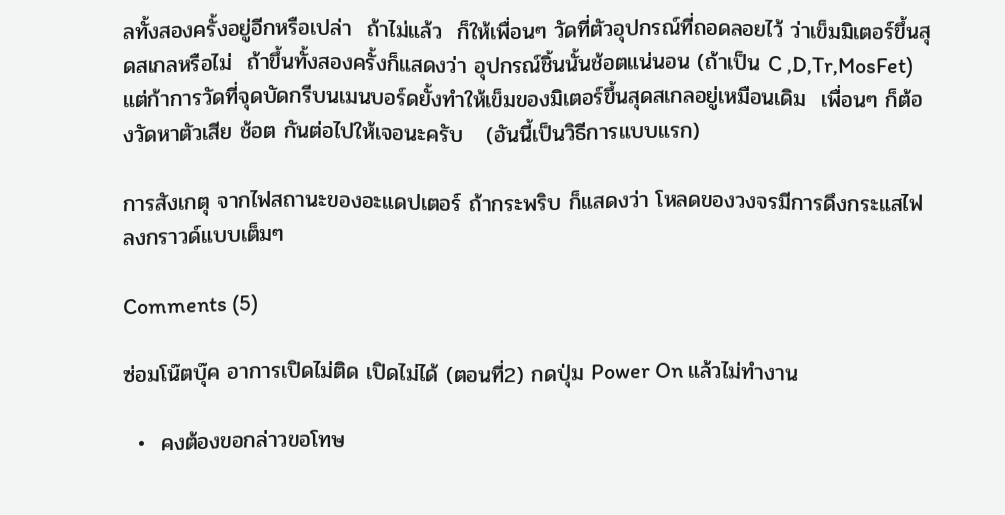ลทั้งสองครั้งอยู่อีกหรือเปล่า  ถ้าไม่แล้ว  ก็ให้เพื่อนๆ วัดที่ตัวอุปกรณ์ที่ถอดลอยไว้ ว่าเข็มมิเตอร์ขึ้นสุดสเกลหรือไม่  ถ้าขึ้นทั้งสองครั้งก็แสดงว่า อุปกรณ์ชิ้นนั้นช้อตแน่นอน (ถ้าเป็น C ,D,Tr,MosFet) แต่ก้าการวัดที่จุดบัดกรีบนเมนบอร์ดยั้งทำให้เข็มของมิเตอร์ขึ้นสุดสเกลอยู่เหมือนเดิม  เพื่อนๆ ก็ต้องวัดหาตัวเสีย ช้อต กันต่อไปให้เจอนะครับ   (อันนี้เป็นวิธีการแบบแรก)

การสังเกตุ จากไฟสถานะของอะแดปเตอร์ ถ้ากระพริบ ก็แสดงว่า โหลดของวงจรมีการดึงกระแสไฟลงกราวด์แบบเต็มๆ

Comments (5)

ซ่อมโน๊ตบุ๊ค อาการเปิดไม่ติด เปิดไม่ได้ (ตอนที่2) กดปุ่ม Power On แล้วไม่ทำงาน

  •  คงต้องขอกล่าวขอโทษ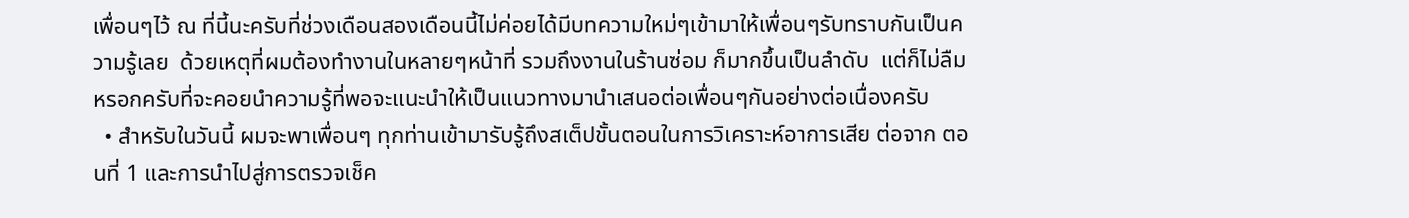เพื่อนๆไว้ ณ ที่นี้นะครับที่ช่วงเดือนสองเดือนนี้ไม่ค่อยได้มีบทความใหม่ๆเข้ามาให้เพื่อนๆรับทราบกันเป็นความรู้เลย  ด้วยเหตุที่ผมต้องทำงานในหลายๆหน้าที่ รวมถึงงานในร้านซ่อม ก็มากขึ้นเป็นลำดับ  แต่ก็ไม่ลืมหรอกครับที่จะคอยนำความรู้ที่พอจะแนะนำให้เป็นแนวทางมานำเสนอต่อเพื่อนๆกันอย่างต่อเนื่องครับ
  • สำหรับในวันนี้ ผมจะพาเพื่อนๆ ทุกท่านเข้ามารับรู้ถึงสเต็ปขั้นตอนในการวิเคราะห์อาการเสีย ต่อจาก ตอนที่ 1 และการนำไปสู่การตรวจเช็ค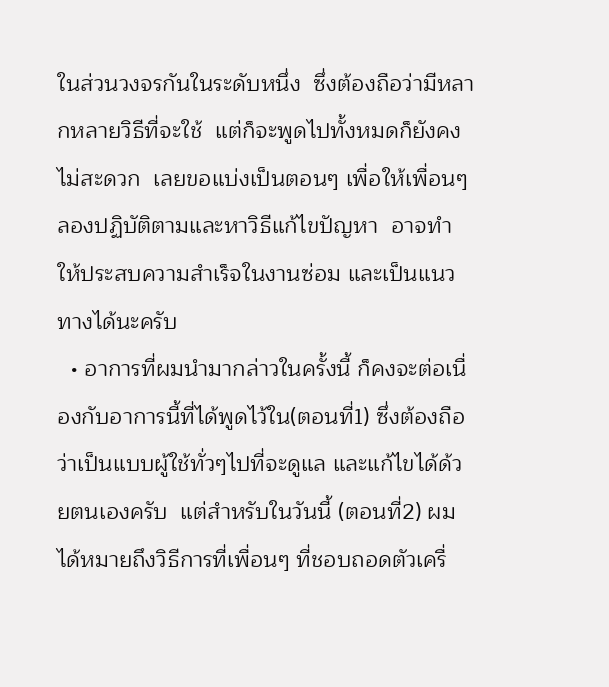ในส่วนวงจรกันในระดับหนึ่ง  ซึ่งต้องถือว่ามีหลากหลายวิธีที่จะใช้  แต่ก็จะพูดไปทั้งหมดก็ยังคงไม่สะดวก  เลยขอแบ่งเป็นตอนๆ เพื่อให้เพื่อนๆลองปฏิบัติตามและหาวิธีแก้ไขปัญหา  อาจทำให้ประสบความสำเร็จในงานซ่อม และเป็นแนวทางได้นะครับ
  • อาการที่ผมนำมากล่าวในครั้งนี้ ก็คงจะต่อเนื่องกับอาการนี้ที่ได้พูดไว้ใน(ตอนที่1) ซึ่งต้องถือว่าเป็นแบบผู้ใช้ทั่วๆไปที่จะดูแล และแก้ไขได้ด้วยตนเองครับ  แต่สำหรับในวันนี้ (ตอนที่2) ผมได้หมายถึงวิธีการที่เพื่อนๆ ที่ชอบถอดตัวเครื่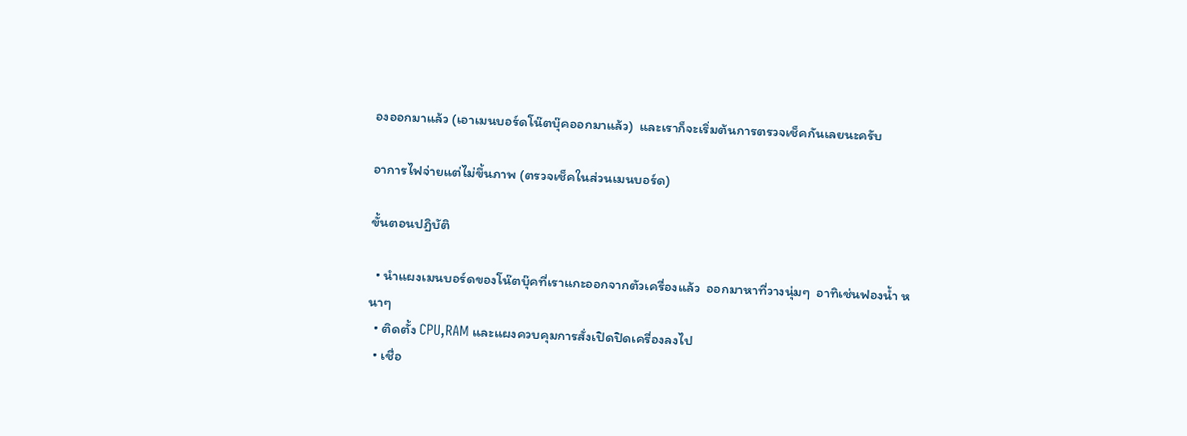องออกมาแล้ว (เอาเมนบอร์ดโน๊ตบุ๊คออกมาแล้ว)  และเราก็จะเริ่มต้นการตรวจเช็คกันเลยนะครับ

อาการไฟจ่ายแต่ไม่ขึ้นภาพ (ตรวจเช็คในส่วนเมนบอร์ด)

ขั้นตอนปฏิบัติ

  • นำแผงเมนบอร์ดของโน๊ตบุ๊คที่เราแกะออกจากตัวเครื่องแล้ว  ออกมาหาที่วางนุ่มๆ  อาทิเช่นฟองน้ำ หนาๆ
  • ติดตั้ง CPU,RAM และแผงควบคุมการสั่งเปิดปิดเครื่องลงไป
  • เชื่อ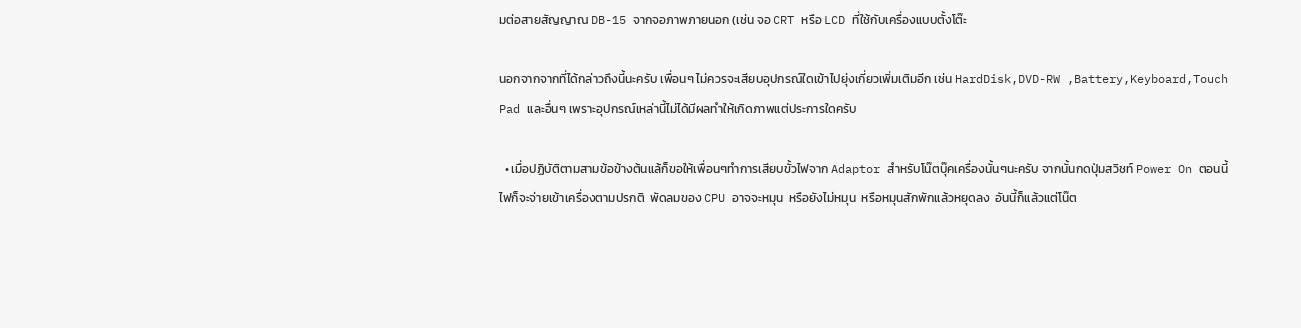มต่อสายสัญญาณ DB-15 จากจอภาพภายนอก (เช่น จอ CRT หรือ LCD ที่ใช้กับเครื่องแบบตั้งโต๊ะ

นอกจากจากที่ได้กล่าวถึงนี้นะครับ เพื่อนๆ ไม่ควรจะเสียบอุปกรณ์ใดเข้าไปยุ่งเกี่ยวเพิ่มเติมอีก เช่น HardDisk,DVD-RW ,Battery,Keyboard,Touch Pad และอื่นๆ เพราะอุปกรณ์เหล่านี้ไม่ได้มีผลทำให้เกิดภาพแต่ประการใดครับ

  • เมื่อปฏิบัติตามสามข้อข้างต้นแล้ก็ขอให้เพื่อนๆทำการเสียบขั้วไฟจาก Adaptor สำหรับโน๊ตบุ๊คเครื่องนั้นๆนะครับ จากนั้นกดปุ่มสวิชท์ Power On ตอนนี้ไฟก็จะจ่ายเข้าเครื่องตามปรกติ  พัดลมของ CPU อาจจะหมุน  หรือยังไม่หมุน  หรือหมุนสักพักแล้วหยุดลง  อันนี้ก็แล้วแต่โน๊ต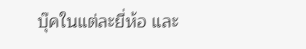บุ๊คในแต่ละยี่ห้อ และ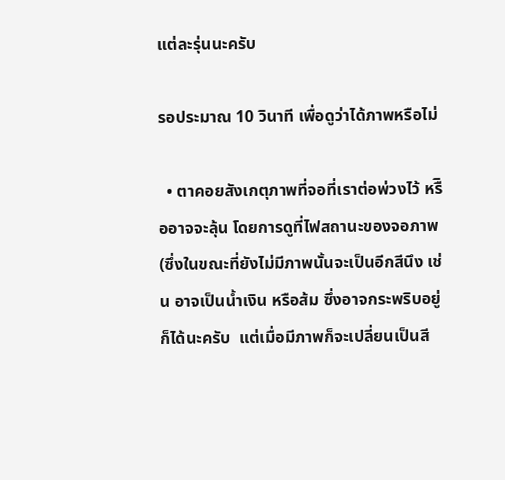แต่ละรุ่นนะครับ

รอประมาณ 10 วินาที เพื่อดูว่าได้ภาพหรือไม่

  • ตาคอยสังเกตุภาพที่จอที่เราต่อพ่วงไว้ หรืิออาจจะลุ้น โดยการดูที่ไฟสถานะของจอภาพ (ซึ่งในขณะที่ยังไม่มีภาพนั้นจะเป็นอีกสีนึง เช่น อาจเป็นน้ำเงิน หรือส้ม ซึ่งอาจกระพริบอยู่ก็ได้นะครับ  แต่เมื่อมีภาพก็จะเปลี่ยนเป็นสี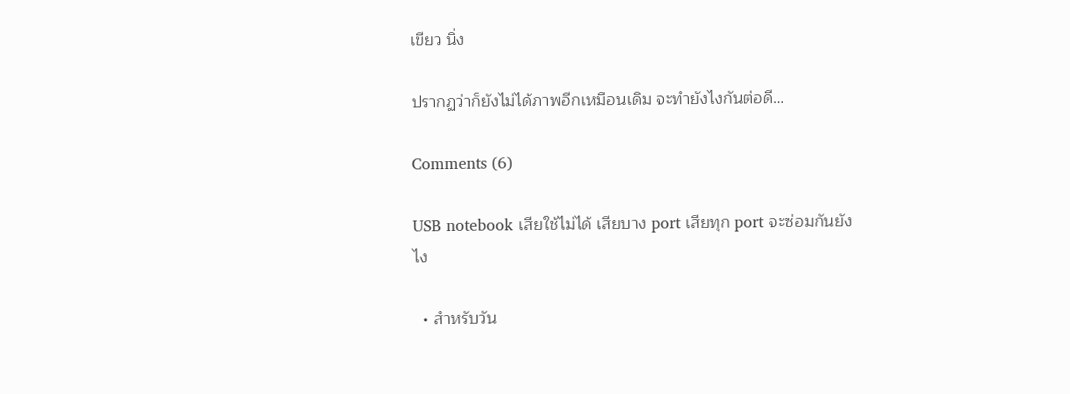เขียว นิ่ง

ปรากฏว่าก็ยังไม่ได้ภาพอีกเหมือนเดิม จะทำยังไงกันต่อดี…

Comments (6)

USB notebook เสียใช้ไม่ได้ เสียบาง port เสียทุก port จะซ่อมกันยังไง

  • สำหรับวัน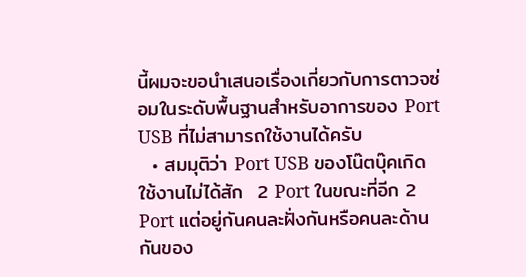นี้ผมจะขอนำเสนอเรื่องเกี่ยวกับการตาวจซ่อมในระดับพื้นฐานสำหรับอาการของ Port USB ที่ไม่สามารถใช้งานได้ครับ
  • สมมุติว่า Port USB ของโน๊ตบุ๊คเกิดใช้งานไม่ได้สัก  2 Port ในขณะที่อีก 2 Port แต่อยู่กันคนละฝั่งกันหรือคนละด้านกันของ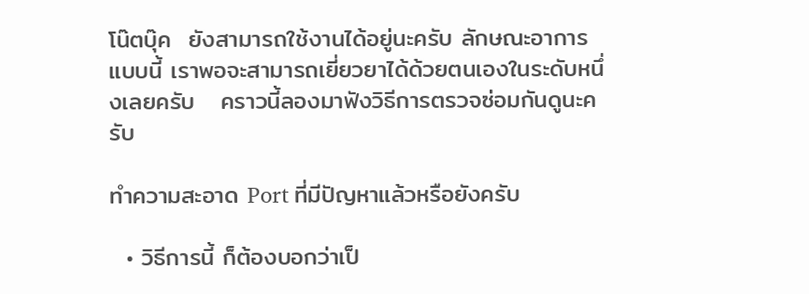โน๊ตบุ๊ค  ยังสามารถใช้งานได้อยู่นะครับ ลักษณะอาการแบบนี้ เราพอจะสามารถเยี่ยวยาได้ด้วยตนเองในระดับหนึ่งเลยครับ   คราวนี้ลองมาฟังวิธีการตรวจซ่อมกันดูนะครับ

ทำความสะอาด Port ที่มีปัญหาแล้วหรือยังครับ

  • วิธีการนี้ ก็ต้องบอกว่าเป็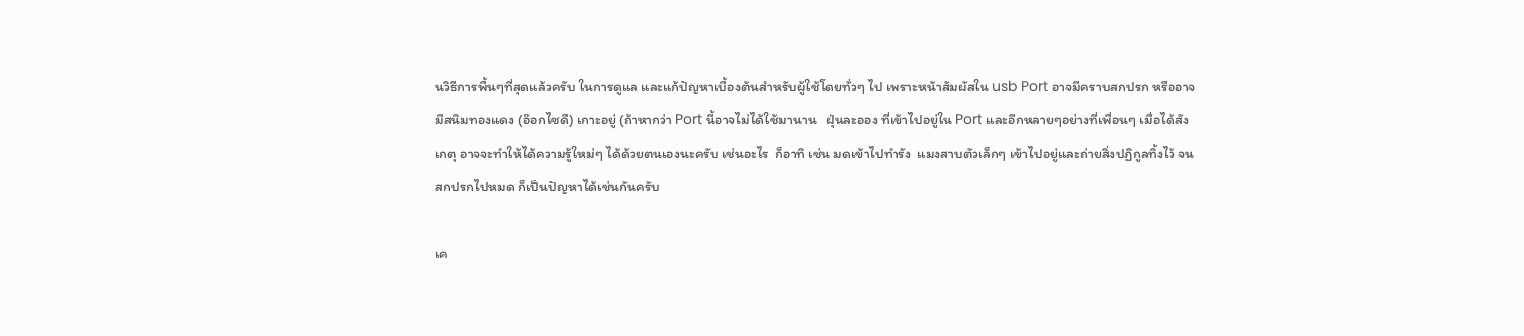นวิธีการพื้นๆที่สุดแล้วครับ ในการดูแล และแก้ปัญหาเบื้องต้นสำหรับผู้ใช้โดยทั่วๆ ไป เพราะหน้าสัมผัสใน usb Port อาจมีคราบสกปรก หรืออาจมีสนิมทองแดง (อ๊อกไซดื) เกาะอยู่ (ถ้าหากว่า Port นี้อาจไม่ได้ใช้มานาน   ฝุ่นละออง ที่เข้าไปอยู่ใน Port และอีกหลายๆอย่างที่เพื่อนๆ เมื่อได้สังเกตุ อาจจะทำให้ได้ความรู้ใหม่ๆ ได้ด้วยตนเองนะครับ เช่นอะไร  ก็อาทิ เช่น มดเข้าไปทำรัง  แมงสาบตัวเล็กๆ เข้าไปอยู่และถ่ายสิ่งปฏิกูลทิ้งไว้ จนสกปรกไปหมด ก็เป็นปัญหาได้เช่นกันครับ

เค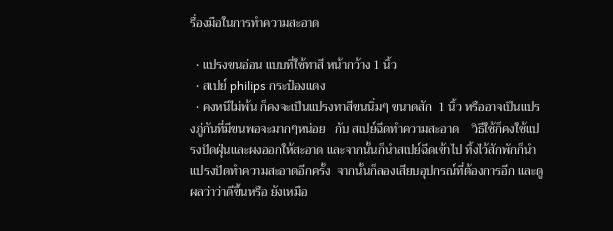รื่องมือในการทำความสะอาด

  • แปรงขนอ่อน แบบที่ใช้ทาสี หน้ากว้าง 1 นิ้ว
  • สเปย์ philips กระป๋องแดง
  • คงหนีไม่พ้น ก็คงจะเป็นแปรงทาสีขนนิ่มๆ ขนาดสัก  1 นิ้ว หรืออาจเป็นแปรงภู่กันที่มีขนพอจะมากๆหน่อย   กับ สเปย์ฉีดทำความสะอาด    วิธีใช้ก็คงใช้แปรงปัดฝุ่นและผงออกให้สะอาด และจากนั้นก็นำสเปย์ฉีดเข้าไป ทิ้งไว้สักพักก็นำแปรงปัดทำความสะอาดอีกครั้ง  จากนั้นก็ลองเสียบอุปกรณ์ที่ต้องการอีก และดูผลว่าว่าดีขึ้นหรือ ยังเหมือ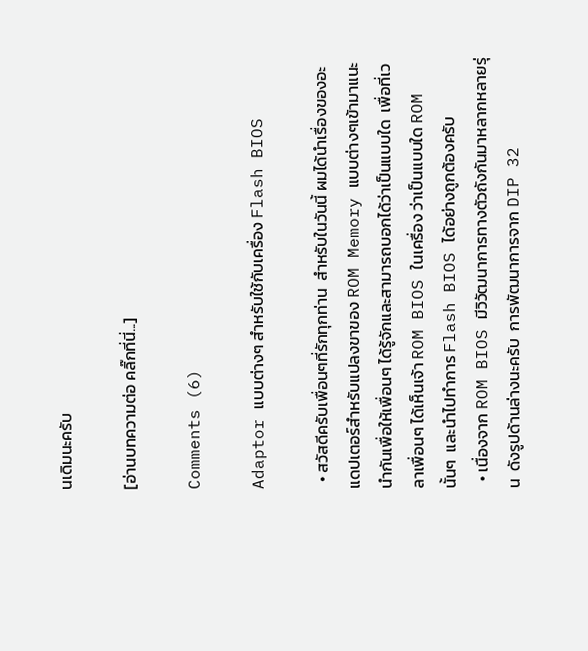นเดิมนะครับ

[อ่านบทความต่อ คลิ๊กที่นี่...]

Comments (6)

Adaptor แบบต่างๆ สำหรับใช้กับเครื่อง Flash BIOS

  • สวัสดีครับเพื่อนๆที่รักทุกท่าน  สำหรับในวันนี้ ผมได้นำเรื่องของอะแดปเตอร์สำหรับแปลงขาของ ROM Memory แบบต่างๆเข้ามาแนะนำกันเพื่อให้เพื่อนๆ ได้รู้จักและสามารถบอกได้ว่าเป็นแบบใด  เพื่อที่เวลาเพื่อนๆ ได้เห็นเจ้า ROM BIOS ในเครื่อง ว่าเป็นแบบใด ROM นั้นๆ  และนำไปทำการ Flash BIOS ได้อย่างถูกต้องครับ
  • เนื่องจาก ROM BIOS มีวิวัฒนาการทางตัวถังกันมาหลากหลายรุ่น  ดังรูปด้านล่างนะครับ  การพัฒนาการจาก DIP 32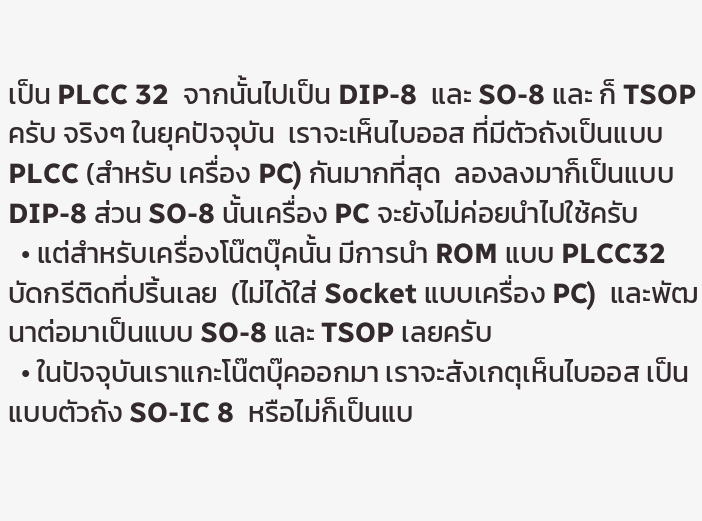เป็น PLCC 32  จากนั้นไปเป็น DIP-8  และ SO-8 และ ก็ TSOP ครับ จริงๆ ในยุคปัจจุบัน  เราจะเห็นไบออส ที่มีตัวถังเป็นแบบ PLCC (สำหรับ เครื่อง PC) กันมากที่สุด  ลองลงมาก็เป็นแบบ DIP-8 ส่วน SO-8 นั้นเครื่อง PC จะยังไม่ค่อยนำไปใช้ครับ
  • แต่สำหรับเครื่องโน๊ตบุ๊คนั้น มีการนำ ROM แบบ PLCC32 บัดกรีติดที่ปริ้นเลย  (ไม่ได้ใส่ Socket แบบเครื่อง PC)  และพัฒนาต่อมาเป็นแบบ SO-8 และ TSOP เลยครับ
  • ในปัจจุบันเราแกะโน๊ตบุ๊คออกมา เราจะสังเกตุเห็นไบออส เป็นแบบตัวถัง SO-IC 8  หรือไม่ก็เป็นแบ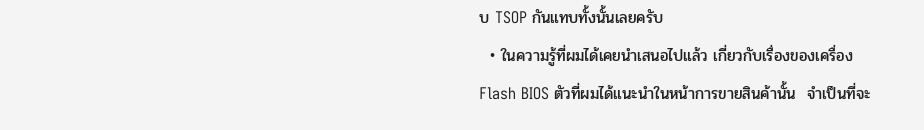บ TSOP กันแทบทั้งนั้นเลยครับ
  • ในความรู้ที่ผมได้เคยนำเสนอไปแล้ว เกี่ยวกับเรื่องของเครื่อง Flash BIOS ตัวที่ผมได้แนะนำในหน้าการขายสินค้านั้น  จำเป็นที่จะ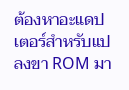ต้องหาอะแดปเตอร์สำหรับแปลงขา ROM มา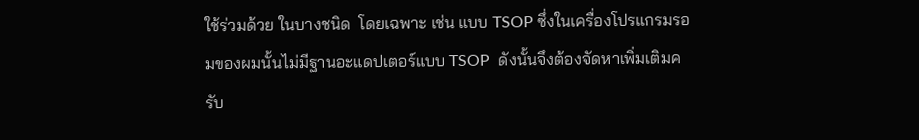ใช้ร่วมด้วย ในบางชนิด  โดยเฉพาะ เช่น แบบ TSOP ซึ่งในเครื่องโปรแกรมรอมของผมนั้นไม่มีฐานอะแดปเตอร์แบบ TSOP  ดังนั้นจึงต้องจัดหาเพิ่มเติมครับ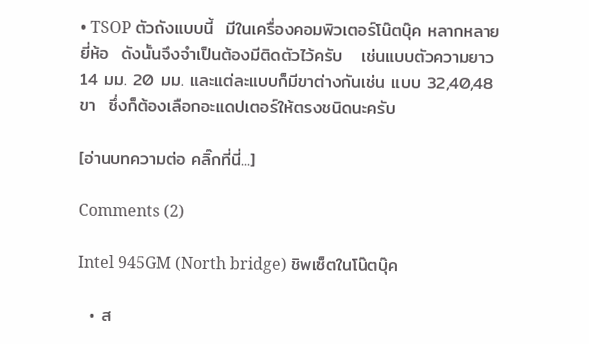• TSOP ตัวถังแบบนี้  มีในเครื่องคอมพิวเตอร์โน๊ตบุ๊ค หลากหลายยี่ห้อ  ดังนั้นจึงจำเป็นต้องมีติดตัวไว้ครับ   เช่นแบบตัวความยาว 14 มม. 20 มม. และแต่ละแบบก็มีขาต่างกันเช่น แบบ 32,40,48 ขา  ซึ่งก็ต้องเลือกอะแดปเตอร์ให้ตรงชนิดนะครับ

[อ่านบทความต่อ คลิ๊กที่นี่...]

Comments (2)

Intel 945GM (North bridge) ชิพเซ็ตในโน๊ตบุ๊ค

  • ส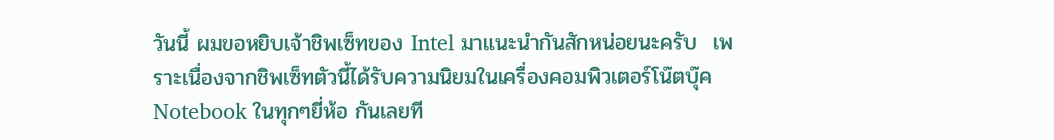วันนี้ ผมขอหยิบเจ้าชิพเซ็ทของ Intel มาแนะนำกันสักหน่อยนะครับ  เพราะเนื่องจากชิพเซ็ทตัวนี้ได้รับความนิยมในเครื่องคอมพิวเตอร์โน๊ตบุ๊ค Notebook ในทุกๆยี่ห้อ กันเลยที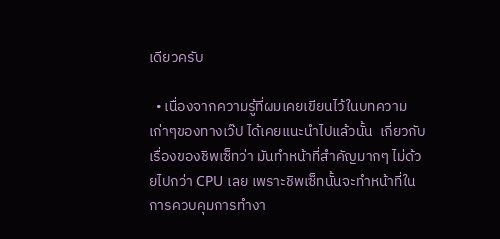เดียวครับ

  • เนื่องจากความรู้ที่ผมเคยเขียนไว้ในบทความเก่าๆของทางเว๊ป ได้เคยแนะนำไปแล้วนั้น  เกี่ยวกับเรื่องของชิพเซ็ทว่า มันทำหน้าที่สำคัญมากๆ ไม่ด้วยไปกว่า CPU เลย เพราะชิพเซ็ทนั้นจะทำหน้าที่ในการควบคุมการทำงา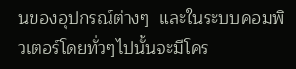นของอุปกรณ์ต่างๆ  และในระบบคอมพิวเตอร์โดยทั่วๆไปนั้นจะมีโคร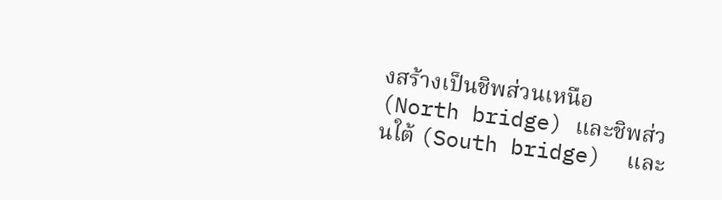งสร้างเป็นชิพส่วนเหนือ (North bridge) และชิพส่วนใต้ (South bridge)  และ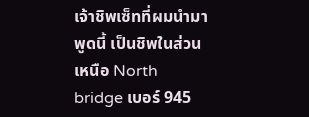เจ้าชิพเซ็ทที่ผมนำมาพูดนี้ เป็นชิพในส่วนเหนือ North bridge เบอร์ 945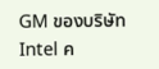GM ของบริษัท Intel ค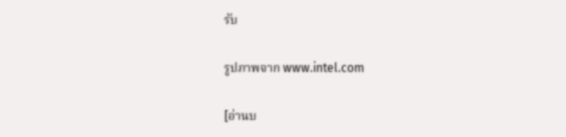รับ

รูปภาพจาก www.intel.com

[อ่านบ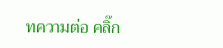ทความต่อ คลิ๊ก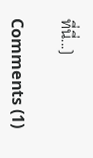ที่นี่...]

Comments (1)